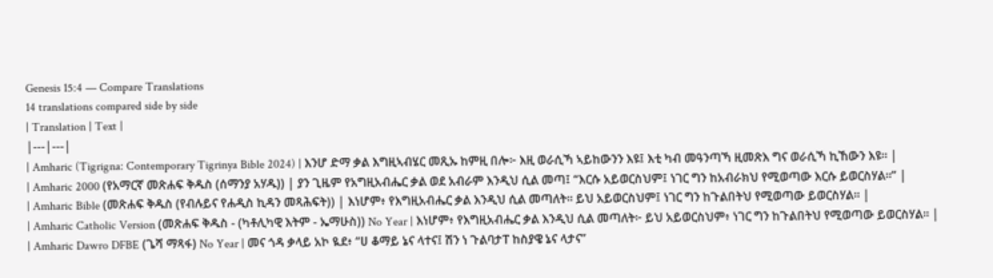Genesis 15:4 — Compare Translations
14 translations compared side by side
| Translation | Text |
|---|---|
| Amharic (Tigrigna: Contemporary Tigrinya Bible 2024) | እንሆ ድማ ቃል እግዚኣብሄር መጺኡ ከምዚ በሎ፦ እዚ ወራሲኻ ኣይከውንን እዩ፤ እቲ ካብ መዓንጣኻ ዚመጽእ ግና ወራሲኻ ኪኸውን እዩ። |
| Amharic 2000 (የአማርኛ መጽሐፍ ቅዱስ (ሰማንያ አሃዱ)) | ያን ጊዜም የአግዚአብሔር ቃል ወደ አብራም እንዲህ ሲል መጣ፤ “እርሱ አይወርስህም፤ ነገር ግን ከአብራክህ የሚወጣው እርሱ ይወርስሃል።” |
| Amharic Bible (መጽሐፍ ቅዱስ (የብሉይና የሐዲስ ኪዳን መጻሕፍት)) | እነሆም፥ የእግዚአብሔር ቃል እንዲህ ሲል መጣለት። ይህ አይወርስህም፤ ነገር ግን ከጉልበትህ የሚወጣው ይወርስሃል። |
| Amharic Catholic Version (መጽሐፍ ቅዱስ - (ካቶሊካዊ እትም - ኤማሁስ)) No Year | እነሆም፥ የእግዚአብሔር ቃል እንዲህ ሲል መጣለት፦ ይህ አይወርስህም፥ ነገር ግን ከጉልበትህ የሚወጣው ይወርስሃል። |
| Amharic Dawro DFBE (ጌሻ ማጻፋ) No Year | መና ጎዳ ቃላይ አኮ ዪደ፥ “ሀ ቆማይ ኔና ላተና፤ ሽን ነ ጉልባታፐ ከስያዌ ኔና ላታና”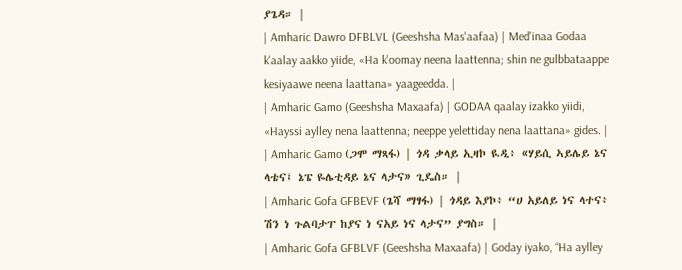ያጌዳ። |
| Amharic Dawro DFBLVL (Geeshsha Mas'aafaa) | Med'inaa Godaa k'aalay aakko yiide, «Ha k'oomay neena laattenna; shin ne gulbbataappe kesiyaawe neena laattana» yaageedda. |
| Amharic Gamo (Geeshsha Maxaafa) | GODAA qaalay izakko yiidi, «Hayssi aylley nena laattenna; neeppe yelettiday nena laattana» gides. |
| Amharic Gamo (ጋሞ ማጻፋ) | ጎዳ ቃላይ ኢዛኮ ዪዲ፥ «ሃይሲ ኣይሌይ ኔና ላቴና፤ ኔፔ ዬሌቲዳይ ኔና ላታና» ጊዴስ። |
| Amharic Gofa GFBEVF (ጌሻ ማፃፋ) | ጎዳይ እያኮ፥ “ሀ አይለይ ነና ላተና፥ ሽን ነ ጉልባታፐ ከያና ነ ናአይ ነና ላታና” ያግስ። |
| Amharic Gofa GFBLVF (Geeshsha Maxaafa) | Goday iyako, “Ha aylley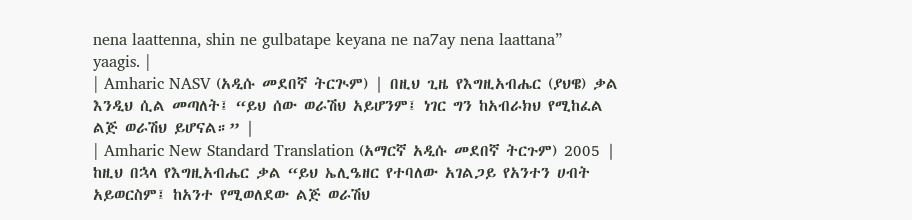nena laattenna, shin ne gulbatape keyana ne na7ay nena laattana” yaagis. |
| Amharic NASV (አዲሱ መደበኛ ትርጒም) | በዚህ ጊዜ የእግዚአብሔር (ያህዌ) ቃል እንዲህ ሲል መጣለት፤ “ይህ ሰው ወራሽህ አይሆንም፤ ነገር ግን ከአብራክህ የሚከፈል ልጅ ወራሽህ ይሆናል።” |
| Amharic New Standard Translation (አማርኛ አዲሱ መደበኛ ትርጉም) 2005 | ከዚህ በኋላ የእግዚአብሔር ቃል “ይህ ኤሊዔዘር የተባለው አገልጋይ የአንተን ሀብት አይወርስም፤ ከአንተ የሚወለደው ልጅ ወራሽህ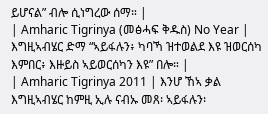ይሆናል” ብሎ ሲነግረው ሰማ። |
| Amharic Tigrinya (መፅሓፍ ቅዱስ) No Year | እግዚኣብሄር ድማ “ኣይፋሉን፥ ካባኻ ዝተወልደ እዩ ዝወርሰካ እምበር፥ እዙይስ ኣይወርሰካን እዩ” በሎ። |
| Amharic Tigrinya 2011 | እንሆ ኸኣ ቃል እግዚኣብሄር ከምዚ ኢሉ ናብኡ መጸ፡ ኣይፋሉን፡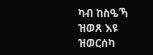ካብ ከስዔኻ ዝወጸ እዩ ዝወርሰካ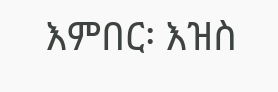እምበር፡ እዝስ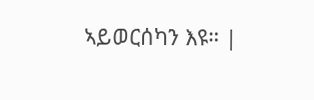ኣይወርሰካን እዩ። |